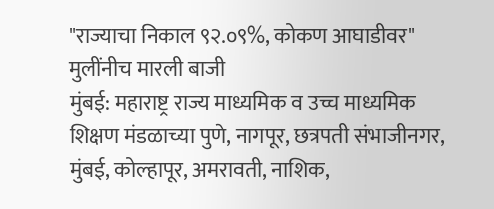"राज्याचा निकाल ९२.०९%, कोकण आघाडीवर"
मुलींनीच मारली बाजी
मुंबई: महाराष्ट्र राज्य माध्यमिक व उच्च माध्यमिक शिक्षण मंडळाच्या पुणे, नागपूर, छत्रपती संभाजीनगर, मुंबई, कोल्हापूर, अमरावती, नाशिक,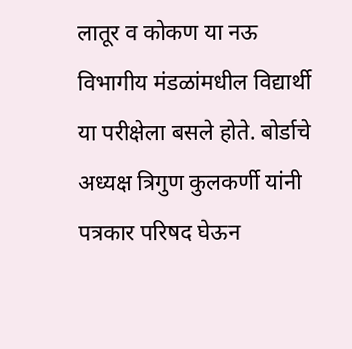लातूर व कोकण या नऊ विभागीय मंडळांमधील विद्यार्थी या परीक्षेला बसले होते. बोर्डाचे अध्यक्ष त्रिगुण कुलकर्णी यांनी पत्रकार परिषद घेऊन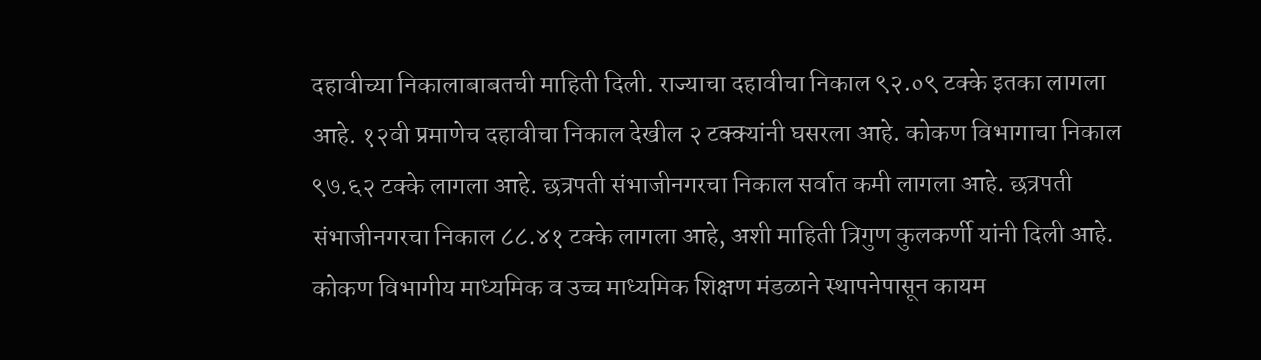दहावीच्या निकालाबाबतची माहिती दिली. राज्याचा दहावीचा निकाल ९२.०९ टक्के इतका लागला आहे. १२वी प्रमाणेच दहावीचा निकाल देखील २ टक्क्यांनी घसरला आहे. कोकण विभागाचा निकाल ९७.६२ टक्के लागला आहे. छत्रपती संभाजीनगरचा निकाल सर्वात कमी लागला आहे. छत्रपती संभाजीनगरचा निकाल ८८.४१ टक्के लागला आहे, अशी माहिती त्रिगुण कुलकर्णी यांनी दिली आहे. कोकण विभागीय माध्यमिक व उच्च माध्यमिक शिक्षण मंडळाने स्थापनेपासून कायम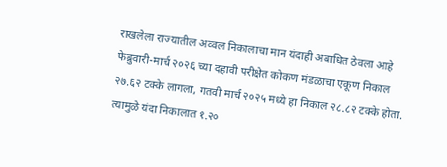राखलेला राज्यातील अव्वल निकालाचा मान यंदाही अबाधित ठेवला आहे
फेब्रुवारी-मार्च २०२६ च्या दहावी परीक्षेत कोकण मंडळाचा एकूण निकाल २७.६२ टक्के लागला, गतवी मार्च २०२५ मध्ये हा निकाल २८.८२ टक्के होता. त्यामुळे यंदा निकालात १.२०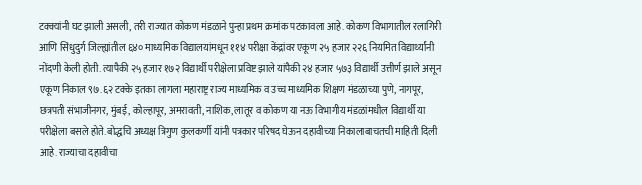टक्क्यांनी घट झाली असली, तरी राज्यात कोकण मंडळाने पुन्हा प्रथम क्रमांक पटकावला आहे. कोकण विभागातील रलागिरी आणि सिंधुदुर्ग जिल्ह्यांतील ६४० माध्यमिक विद्यालयांमधून ११४ परीक्षा केंद्रांवर एकूण २५ हजार २२६ नियमित विद्यार्थ्यांनी नोंदणी केली होती. त्यापैकी २५ हजार १७२ विद्यार्थी परीक्षेला प्रविष्ट झाले यांपैकी २४ हजार ५७३ विद्यार्थी उत्तीर्ण झाले असून एकूण निकाल ९७.६२ टक्के इतका लागला महाराष्ट्र राज्य माध्यमिक व उच्च माध्यमिक शिक्षण मंडळाच्या पुणे, नागपूर, छत्रपती संभाजीनगर, मुंबई, कोल्हापूर, अमरावती, नाशिक, लातूर व कोकण या नऊ विभागीय मंडळांमधील विद्यार्थी या परीक्षेला बसले होते. बोद्धचि अध्यक्ष त्रिगुण कुलकर्णी यांनी पत्रकार परिषद घेऊन दहावीच्या निकालाबाचतची माहिती दिली आहे. राज्याचा दहावीचा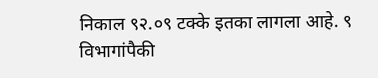निकाल ९२.०९ टक्के इतका लागला आहे. ९ विभागांपैकी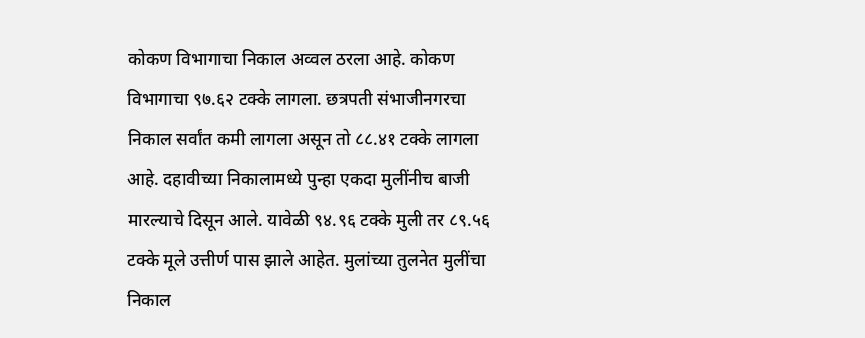कोकण विभागाचा निकाल अव्वल ठरला आहे. कोकण विभागाचा ९७.६२ टक्के लागला. छत्रपती संभाजीनगरचा निकाल सर्वांत कमी लागला असून तो ८८.४१ टक्के लागला आहे. दहावीच्या निकालामध्ये पुन्हा एकदा मुलींनीच बाजी मारल्याचे दिसून आले. यावेळी ९४.९६ टक्के मुली तर ८९.५६ टक्के मूले उत्तीर्ण पास झाले आहेत. मुलांच्या तुलनेत मुलींचा निकाल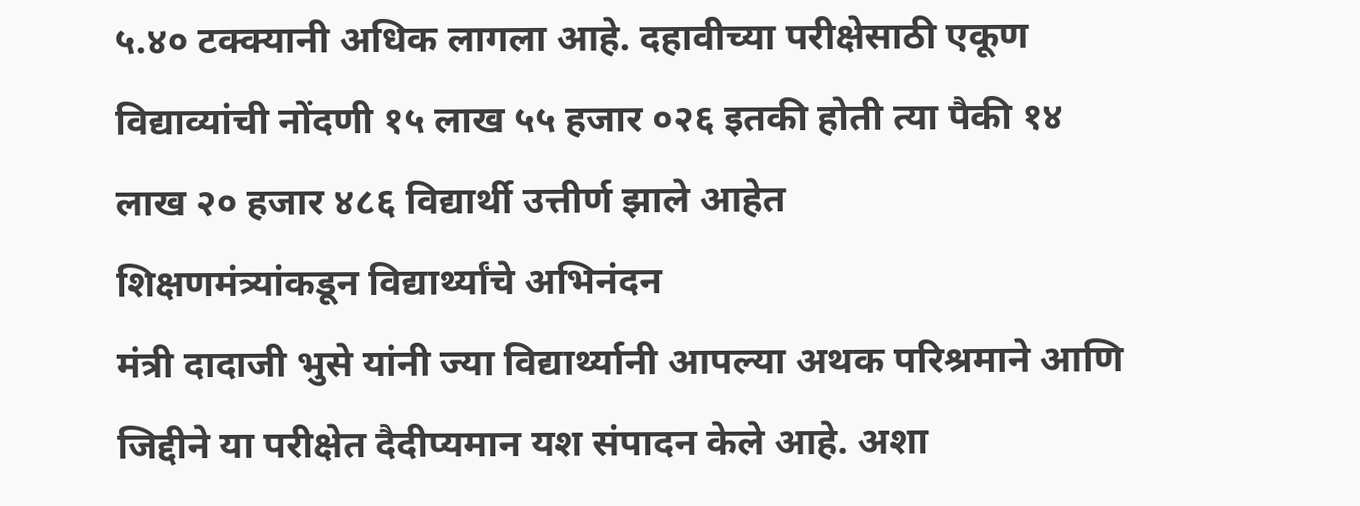५.४० टक्क्यानी अधिक लागला आहे. दहावीच्या परीक्षेसाठी एकूण विद्याव्यांची नोंदणी १५ लाख ५५ हजार ०२६ इतकी होती त्या पैकी १४ लाख २० हजार ४८६ विद्यार्थी उत्तीर्ण झाले आहेत
शिक्षणमंत्र्यांकडून विद्यार्थ्यांचे अभिनंदन
मंत्री दादाजी भुसे यांनी ज्या विद्यार्थ्यानी आपल्या अथक परिश्रमाने आणि जिद्दीने या परीक्षेत दैदीप्यमान यश संपादन केले आहे. अशा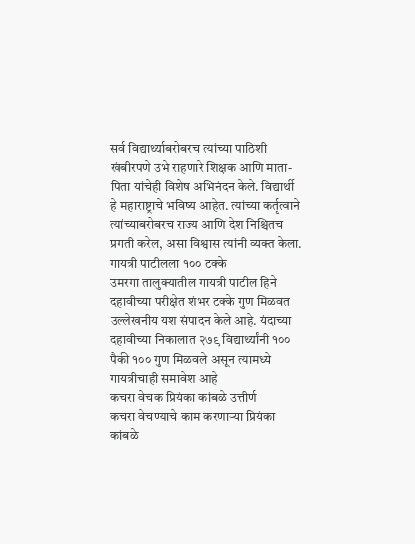सर्व विद्यार्थ्याबरोबरच त्यांच्या पाठिशी खंबीरपणे उभे राहणारे शिक्षक आणि माता-पिता यांचेही विशेष अभिनंदन केले. विद्यार्थी हे महाराष्ट्राचे भविष्य आहेत. त्यांच्या कर्तृत्वाने त्यांच्याबरोबरच राज्य आणि देश निश्चितच प्रगती करेल, असा विश्वास त्यांनी व्यक्त केला.
गायत्री पाटीलला १०० टक्के
उमरगा तालुक्यातील गायत्री पाटील हिने दहावीच्या परीक्षेत शंभर टक्के गुण मिळवत उल्लेखनीय यश संपादन केले आहे. यंदाच्या दहावीच्या निकालात २७९ विद्यार्थ्यांनी १०० पैकी १०० गुण मिळवले असून त्यामध्ये गायत्रीचाही समावेश आहे
कचरा वेचक प्रियंका कांबळे उत्तीर्ण
कचरा वेचण्याचे काम करणाऱ्या प्रियंका कांबळे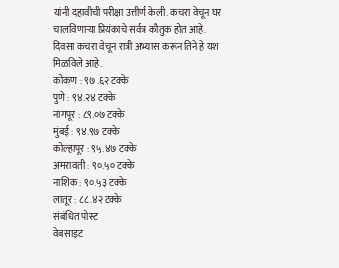यांनी दहावीची परीक्षा उत्तीर्ण केली. कचरा वेचून घर चालविणाऱ्या प्रियंकाचे सर्वत्र कौतुक होत आहे. दिवसा कचरा वेचून रात्री अभ्यास करून तिने हे यश मिळविले आहे.
कोकण : ९७ .६२ टक्के
पुणे : ९४.२४ टक्के
नागपूर : ८९.०७ टक्के
मुंबई : ९४.९७ टक्के
कोल्हापूर : ९५.४७ टक्के
अमरावती : ९०.५० टक्के
नाशिक : ९०.५३ टक्के
लातूर : ८८.४२ टक्के
संबंधित पोस्ट
वेबसाइट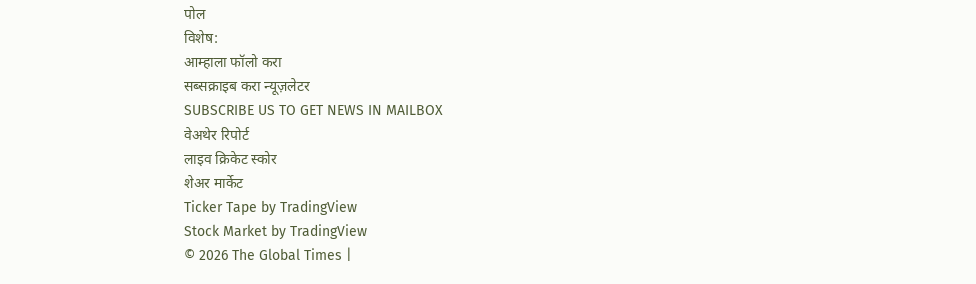पोल
विशेष:
आम्हाला फॉलो करा
सब्सक्राइब करा न्यूज़लेटर
SUBSCRIBE US TO GET NEWS IN MAILBOX
वेअथेर रिपोर्ट
लाइव क्रिकेट स्कोर
शेअर मार्केट
Ticker Tape by TradingView
Stock Market by TradingView
© 2026 The Global Times |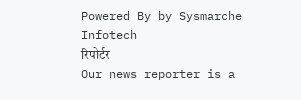Powered By by Sysmarche Infotech
रिपोर्टर
Our news reporter is a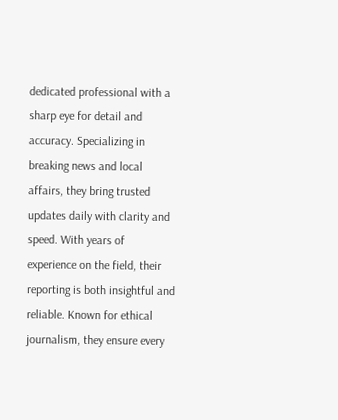dedicated professional with a sharp eye for detail and accuracy. Specializing in breaking news and local affairs, they bring trusted updates daily with clarity and speed. With years of experience on the field, their reporting is both insightful and reliable. Known for ethical journalism, they ensure every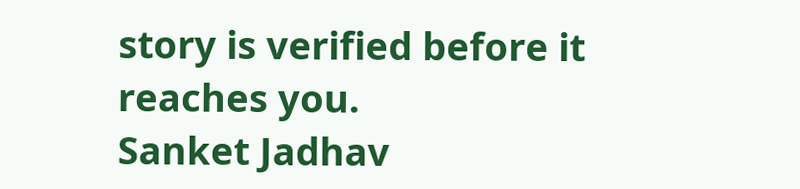story is verified before it reaches you.
Sanket Jadhav